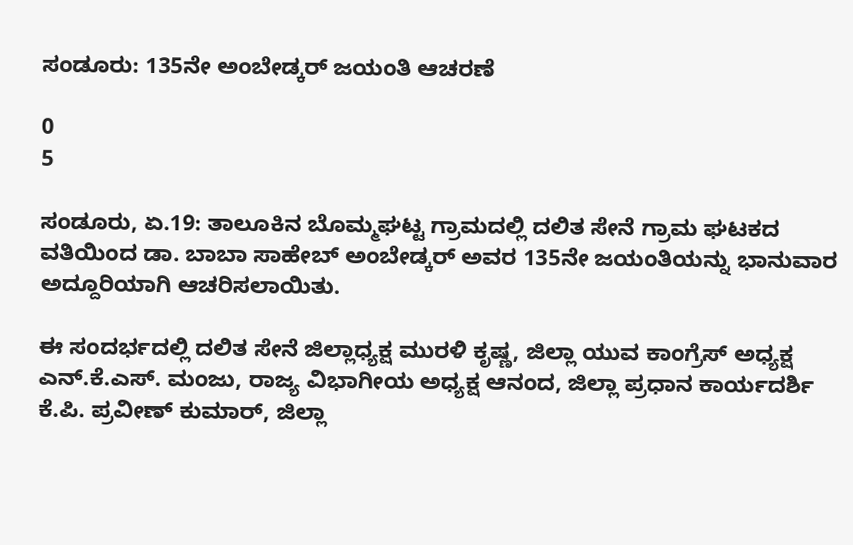ಸಂಡೂರು: 135ನೇ ಅಂಬೇಡ್ಕರ್ ಜಯಂತಿ ಆಚರಣೆ

0
5

ಸಂಡೂರು, ಏ.19: ತಾಲೂಕಿನ ಬೊಮ್ಮಘಟ್ಟ ಗ್ರಾಮದಲ್ಲಿ ದಲಿತ ಸೇನೆ ಗ್ರಾಮ ಘಟಕದ ವತಿಯಿಂದ ಡಾ. ಬಾಬಾ ಸಾಹೇಬ್ ಅಂಬೇಡ್ಕರ್ ಅವರ 135ನೇ ಜಯಂತಿಯನ್ನು ಭಾನುವಾರ ಅದ್ದೂರಿಯಾಗಿ ಆಚರಿಸಲಾಯಿತು.

ಈ ಸಂದರ್ಭದಲ್ಲಿ ದಲಿತ ಸೇನೆ ಜಿಲ್ಲಾಧ್ಯಕ್ಷ ಮುರಳಿ ಕೃಷ್ಣ, ಜಿಲ್ಲಾ ಯುವ ಕಾಂಗ್ರೆಸ್ ಅಧ್ಯಕ್ಷ ಎನ್.ಕೆ.ಎಸ್. ಮಂಜು, ರಾಜ್ಯ ವಿಭಾಗೀಯ ಅಧ್ಯಕ್ಷ ಆನಂದ, ಜಿಲ್ಲಾ ಪ್ರಧಾನ ಕಾರ್ಯದರ್ಶಿ ಕೆ.ಪಿ. ಪ್ರವೀಣ್ ಕುಮಾರ್, ಜಿಲ್ಲಾ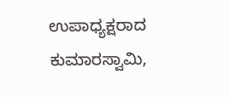ಉಪಾಧ್ಯಕ್ಷರಾದ ಕುಮಾರಸ್ವಾಮಿ,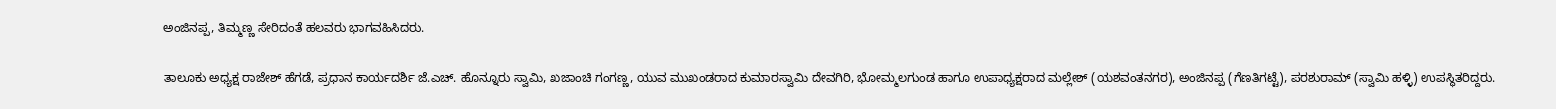ಅಂಜಿನಪ್ಪ, ತಿಮ್ಮಣ್ಣ ಸೇರಿದಂತೆ ಹಲವರು ಭಾಗವಹಿಸಿದರು.

ತಾಲೂಕು ಅಧ್ಯಕ್ಷ ರಾಜೇಶ್ ಹೆಗಡೆ, ಪ್ರಧಾನ ಕಾರ್ಯದರ್ಶಿ ಜೆ.ಎಚ್. ಹೊನ್ನೂರು ಸ್ವಾಮಿ, ಖಜಾಂಚಿ ಗಂಗಣ್ಣ, ಯುವ ಮುಖಂಡರಾದ ಕುಮಾರಸ್ವಾಮಿ ದೇವಗಿರಿ, ಭೋಮ್ಮಲಗುಂಡ ಹಾಗೂ ಉಪಾಧ್ಯಕ್ಷರಾದ ಮಲ್ಲೇಶ್ (ಯಶವಂತನಗರ), ಅಂಜಿನಪ್ಪ (ಗೆಣತಿಗಟ್ಟೆ), ಪರಶುರಾಮ್ (ಸ್ವಾಮಿ ಹಳ್ಳಿ) ಉಪಸ್ಥಿತರಿದ್ದರು.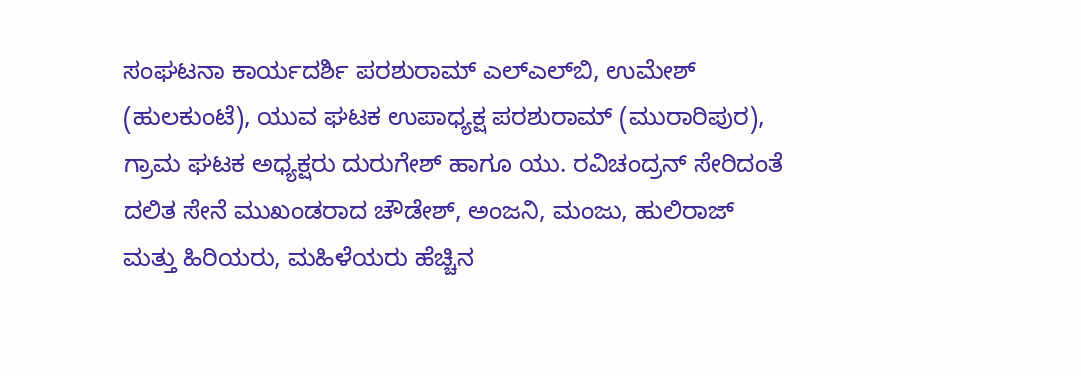ಸಂಘಟನಾ ಕಾರ್ಯದರ್ಶಿ ಪರಶುರಾಮ್ ಎಲ್‌ಎಲ್‌ಬಿ, ಉಮೇಶ್ (ಹುಲಕುಂಟೆ), ಯುವ ಘಟಕ ಉಪಾಧ್ಯಕ್ಷ ಪರಶುರಾಮ್ (ಮುರಾರಿಪುರ), ಗ್ರಾಮ ಘಟಕ ಅಧ್ಯಕ್ಷರು ದುರುಗೇಶ್ ಹಾಗೂ ಯು. ರವಿಚಂದ್ರನ್ ಸೇರಿದಂತೆ ದಲಿತ ಸೇನೆ ಮುಖಂಡರಾದ ಚೌಡೇಶ್, ಅಂಜನಿ, ಮಂಜು, ಹುಲಿರಾಜ್ ಮತ್ತು ಹಿರಿಯರು, ಮಹಿಳೆಯರು ಹೆಚ್ಚಿನ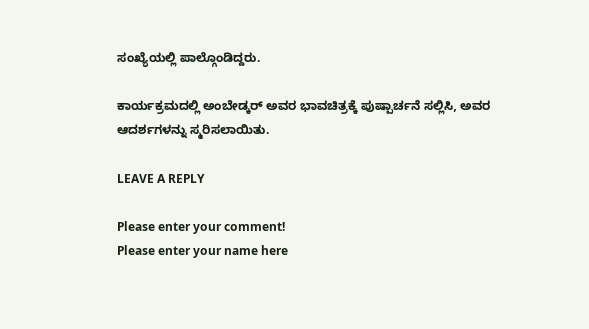ಸಂಖ್ಯೆಯಲ್ಲಿ ಪಾಲ್ಗೊಂಡಿದ್ದರು.

ಕಾರ್ಯಕ್ರಮದಲ್ಲಿ ಅಂಬೇಡ್ಕರ್ ಅವರ ಭಾವಚಿತ್ರಕ್ಕೆ ಪುಷ್ಪಾರ್ಚನೆ ಸಲ್ಲಿಸಿ, ಅವರ ಆದರ್ಶಗಳನ್ನು ಸ್ಮರಿಸಲಾಯಿತು.

LEAVE A REPLY

Please enter your comment!
Please enter your name here